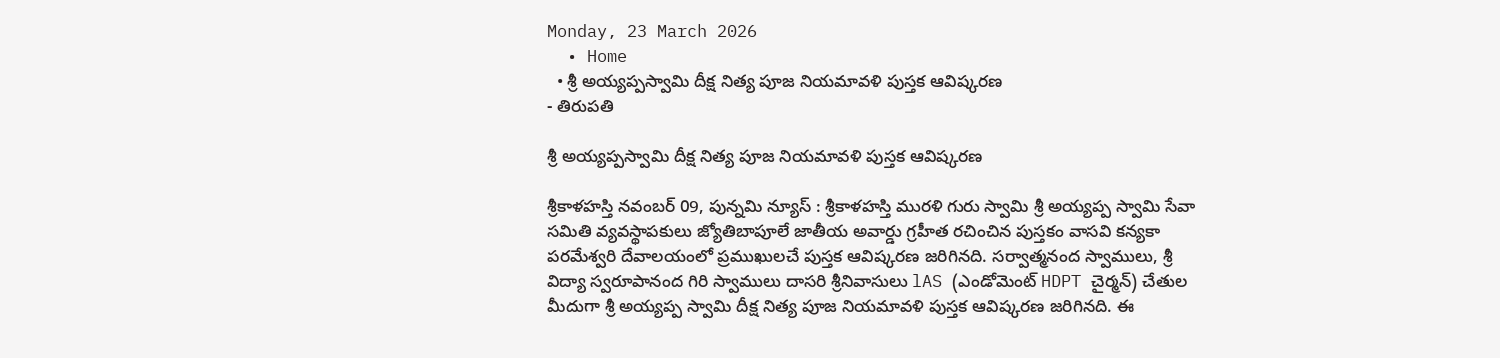Monday, 23 March 2026
  • Home
  • శ్రీ అయ్యప్పస్వామి దీక్ష నిత్య పూజ నియమావళి పుస్తక ఆవిష్కరణ
- తిరుపతి

శ్రీ అయ్యప్పస్వామి దీక్ష నిత్య పూజ నియమావళి పుస్తక ఆవిష్కరణ

శ్రీకాళహస్తి నవంబర్ 09, పున్నమి న్యూస్ : శ్రీకాళహస్తి మురళి గురు స్వామి శ్రీ అయ్యప్ప స్వామి సేవా సమితి వ్యవస్థాపకులు జ్యోతిబాపూలే జాతీయ అవార్డు గ్రహీత రచించిన పుస్తకం వాసవి కన్యకా పరమేశ్వరి దేవాలయంలో ప్రముఖులచే పుస్తక ఆవిష్కరణ జరిగినది. సర్వాత్మనంద స్వాములు, శ్రీ విద్యా స్వరూపానంద గిరి స్వాములు దాసరి శ్రీనివాసులు lAS (ఎండోమెంట్ HDPT చైర్మన్) చేతుల మీదుగా శ్రీ అయ్యప్ప స్వామి దీక్ష నిత్య పూజ నియమావళి పుస్తక ఆవిష్కరణ జరిగినది. ఈ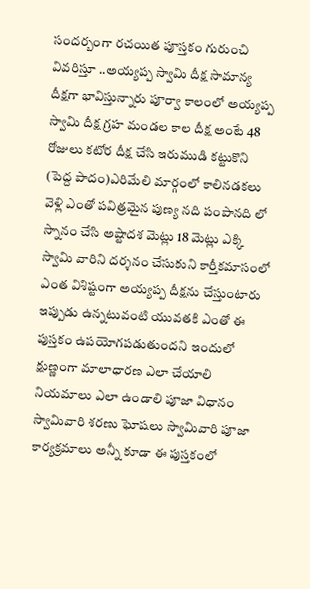సందర్బంగా రచయిత పూస్తకం గురుంచి వివరిస్తూ ..అయ్యప్ప స్వామి దీక్ష సామాన్య దీక్షగా భావిస్తున్నారు పూర్వా కాలంలో అయ్యప్ప స్వామి దీక్ష గ్రహ మండల కాల దీక్ష అంటే 48 రోజులు కటోర దీక్ష చేసి ఇరుముడి కట్టుకొని (పెద్ద పాదం)ఎరిమేలి మార్గంలో కాలినడకలు వెళ్లి ఎంతో పవిత్రమైన పుణ్య నది పంపానది లో స్నానం చేసి అష్టాదశ మెట్లు 18 మెట్లు ఎక్కి స్వామి వారిని దర్శనం చేసుకుని కార్తీకమాసంలో ఎంత విశిష్టంగా అయ్యప్ప దీక్షను చేస్తుంటారు ఇప్పుడు ఉన్నటువంటి యువతకి ఎంతో ఈ పుస్తకం ఉపయోగపడుతుందని ఇందులో క్షుణ్ణంగా మాలాధారణ ఎలా చేయాలి నియమాలు ఎలా ఉండాలి పూజా విధానం స్వామివారి శరణు ఘోషలు స్వామివారి పూజా కార్యక్రమాలు అన్నీ కూడా ఈ పుస్తకంలో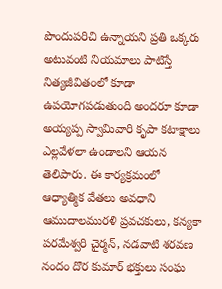పొందుపరిచి ఉన్నాయని ప్రతి ఒక్కరు అటువంటి నియమాలు పాటిస్తే నిత్యజీవితంలో కూడా ఉపయోగపడుతుంది అందరూ కూడా అయ్యప్ప స్వామివారి కృపా కటాక్షాలు ఎల్లవేళలా ఉండాలని ఆయన తెలిపారు. ఈ కార్యక్రమంలో ఆధ్యాత్మిక వేతలు అవధాని ఆముదాలమురళి ప్రవచకులు, కన్యకా పరమేశ్వరి చైర్మన్, నడవాటి శరవణ నందం దొర కుమార్ భక్తులు సంఘ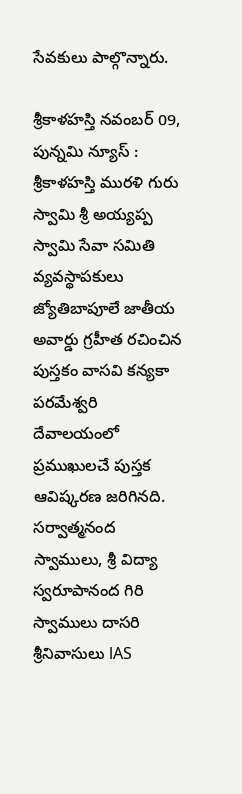సేవకులు పాల్గొన్నారు.

శ్రీకాళహస్తి నవంబర్ 09, పున్నమి న్యూస్ : శ్రీకాళహస్తి మురళి గురు స్వామి శ్రీ అయ్యప్ప స్వామి సేవా సమితి వ్యవస్థాపకులు జ్యోతిబాపూలే జాతీయ అవార్డు గ్రహీత రచించిన పుస్తకం వాసవి కన్యకా పరమేశ్వరి దేవాలయంలో ప్రముఖులచే పుస్తక ఆవిష్కరణ జరిగినది. సర్వాత్మనంద స్వాములు, శ్రీ విద్యా స్వరూపానంద గిరి స్వాములు దాసరి శ్రీనివాసులు lAS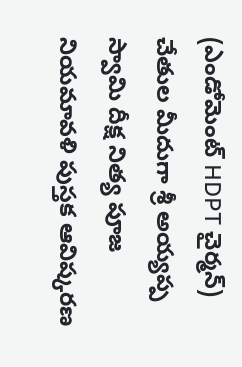(ఎండోమెంట్ HDPT చైర్మన్) చేతుల మీదుగా శ్రీ అయ్యప్ప స్వామి దీక్ష నిత్య పూజ నియమావళి పుస్తక ఆవిష్కరణ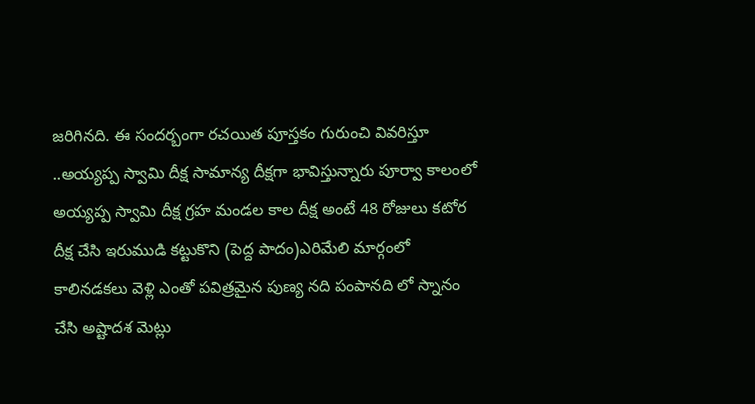జరిగినది. ఈ సందర్బంగా రచయిత పూస్తకం గురుంచి వివరిస్తూ ..అయ్యప్ప స్వామి దీక్ష సామాన్య దీక్షగా భావిస్తున్నారు పూర్వా కాలంలో అయ్యప్ప స్వామి దీక్ష గ్రహ మండల కాల దీక్ష అంటే 48 రోజులు కటోర దీక్ష చేసి ఇరుముడి కట్టుకొని (పెద్ద పాదం)ఎరిమేలి మార్గంలో కాలినడకలు వెళ్లి ఎంతో పవిత్రమైన పుణ్య నది పంపానది లో స్నానం చేసి అష్టాదశ మెట్లు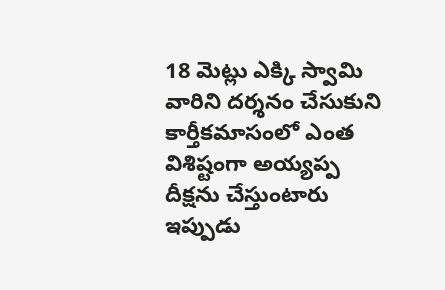18 మెట్లు ఎక్కి స్వామి వారిని దర్శనం చేసుకుని కార్తీకమాసంలో ఎంత విశిష్టంగా అయ్యప్ప దీక్షను చేస్తుంటారు ఇప్పుడు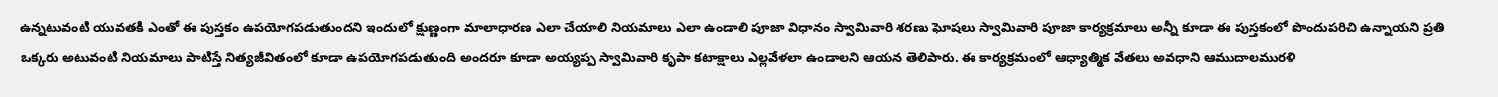ఉన్నటువంటి యువతకి ఎంతో ఈ పుస్తకం ఉపయోగపడుతుందని ఇందులో క్షుణ్ణంగా మాలాధారణ ఎలా చేయాలి నియమాలు ఎలా ఉండాలి పూజా విధానం స్వామివారి శరణు ఘోషలు స్వామివారి పూజా కార్యక్రమాలు అన్నీ కూడా ఈ పుస్తకంలో పొందుపరిచి ఉన్నాయని ప్రతి ఒక్కరు అటువంటి నియమాలు పాటిస్తే నిత్యజీవితంలో కూడా ఉపయోగపడుతుంది అందరూ కూడా అయ్యప్ప స్వామివారి కృపా కటాక్షాలు ఎల్లవేళలా ఉండాలని ఆయన తెలిపారు. ఈ కార్యక్రమంలో ఆధ్యాత్మిక వేతలు అవధాని ఆముదాలమురళి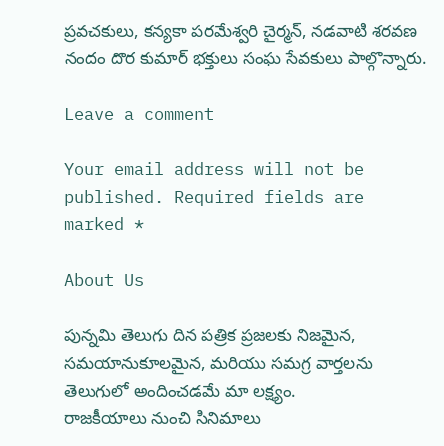ప్రవచకులు, కన్యకా పరమేశ్వరి చైర్మన్, నడవాటి శరవణ నందం దొర కుమార్ భక్తులు సంఘ సేవకులు పాల్గొన్నారు.

Leave a comment

Your email address will not be published. Required fields are marked *

About Us

పున్నమి తెలుగు దిన పత్రిక ప్రజలకు నిజమైన, సమయానుకూలమైన, మరియు సమగ్ర వార్తలను తెలుగులో అందించడమే మా లక్ష్యం.
రాజకీయాలు నుంచి సినిమాలు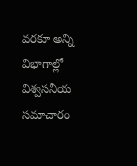వరకూ అన్ని విభాగాల్లో విశ్వసనీయ సమాచారం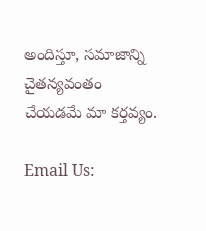అందిస్తూ, సమాజాన్ని చైతన్యవంతం చేయడమే మా కర్తవ్యం.

Email Us: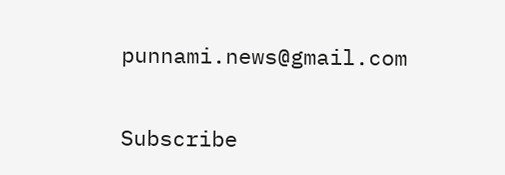punnami.news@gmail.com

Subscribe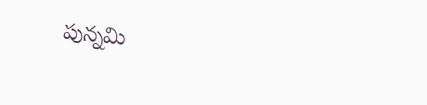పున్నమి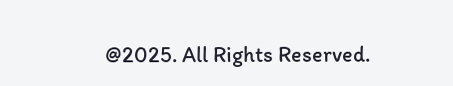@2025. All Rights Reserved.